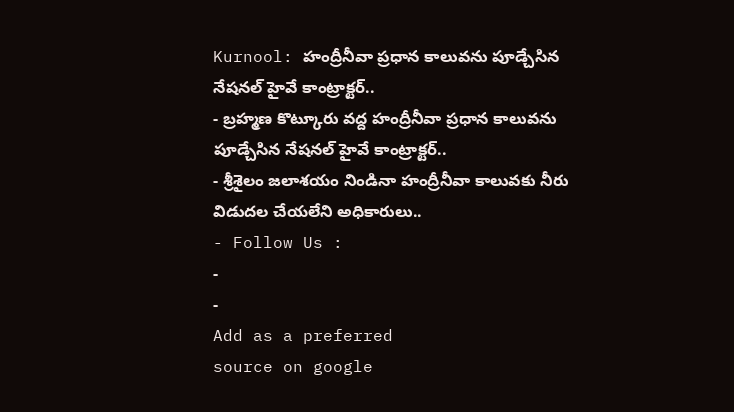Kurnool: హంద్రీనీవా ప్రధాన కాలువను పూడ్చేసిన నేషనల్ హైవే కాంట్రాక్టర్..
- బ్రహ్మణ కొట్కూరు వద్ద హంద్రీనీవా ప్రధాన కాలువను పూడ్చేసిన నేషనల్ హైవే కాంట్రాక్టర్..
- శ్రీశైలం జలాశయం నిండినా హంద్రీనీవా కాలువకు నీరు విడుదల చేయలేని అధికారులు..
- Follow Us :
-
-
Add as a preferred
source on google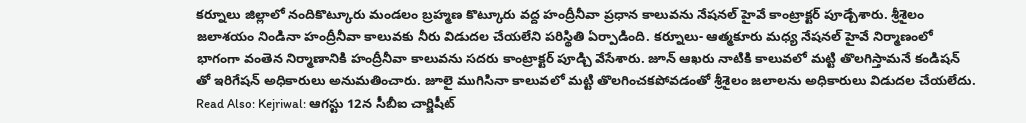కర్నూలు జిల్లాలో నందికొట్కూరు మండలం బ్రహ్మణ కొట్కూరు వద్ద హంద్రీనీవా ప్రధాన కాలువను నేషనల్ హైవే కాంట్రాక్టర్ పూడ్చేశారు. శ్రీశైలం జలాశయం నిండినా హంద్రీనీవా కాలువకు నీరు విడుదల చేయలేని పరిస్థితి ఏర్పాడింది. కర్నూలు- ఆత్మకూరు మధ్య నేషనల్ హైవే నిర్మాణంలో భాగంగా వంతెన నిర్మాణానికి హంద్రీనీవా కాలువను సదరు కాంట్రాక్టర్ పూడ్చి వేసేశారు. జూన్ ఆఖరు నాటికి కాలువలో మట్టి తొలగిస్తామనే కండిషన్ తో ఇరిగేషన్ అధికారులు అనుమతించారు. జూలై ముగిసినా కాలువలో మట్టి తొలగించకపోవడంతో శ్రీశైలం జలాలను అధికారులు విడుదల చేయలేదు.
Read Also: Kejriwal: ఆగస్టు 12న సీబీఐ చార్జిషీట్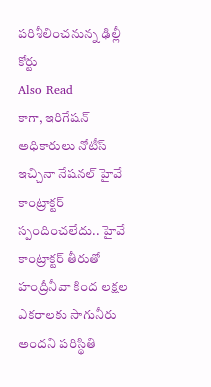పరిశీలించనున్న ఢిల్లీ కోర్టు
Also Read
కాగా, ఇరిగేషన్ అధికారులు నోటీస్ ఇచ్చినా నేషనల్ హైవే కాంట్రాక్టర్ స్పందించలేదు.. హైవే కాంట్రాక్టర్ తీరుతో హంద్రీనీవా కింద లక్షల ఎకరాలకు సాగునీరు అందని పరిస్థితి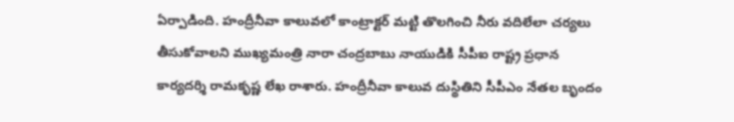ఏర్పాడింది. హంద్రీనీవా కాలువలో కాంట్రాక్టర్ మట్టి తొలగించి నీరు వదిలేలా చర్యలు తీసుకోవాలని ముఖ్యమంత్రి నారా చంద్రబాబు నాయుడికి సీపీఐ రాష్ట్ర ప్రధాన కార్యదర్శి రామకృష్ణ లేఖ రాశారు. హంద్రీనీవా కాలువ దుస్థితిని సీపీఎం నేతల బృందం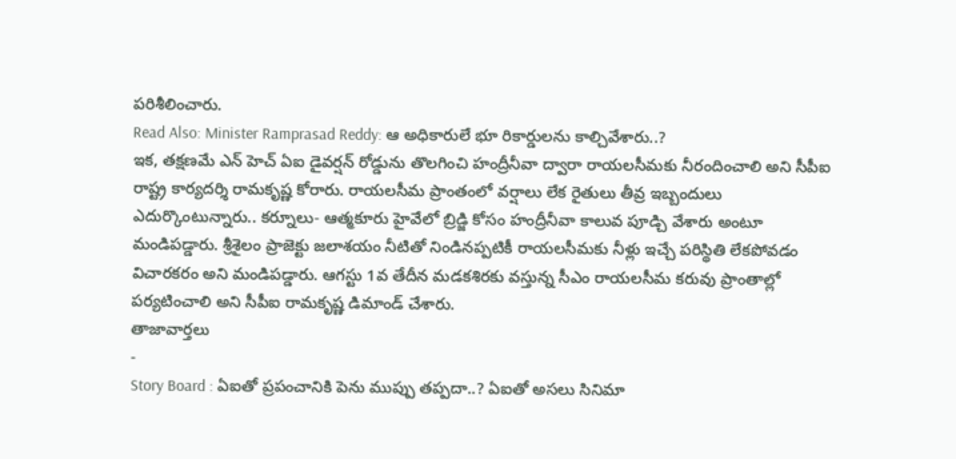పరిశీలించారు.
Read Also: Minister Ramprasad Reddy: ఆ అధికారులే భూ రికార్డులను కాల్చివేశారు..?
ఇక, తక్షణమే ఎన్ హెచ్ ఏఐ డైవర్షన్ రోడ్డును తొలగించి హంద్రీనీవా ద్వారా రాయలసీమకు నీరందించాలి అని సీపీఐ రాష్ట్ర కార్యదర్శి రామకృష్ణ కోరారు. రాయలసీమ ప్రాంతంలో వర్షాలు లేక రైతులు తీవ్ర ఇబ్బందులు ఎదుర్కొంటున్నారు.. కర్నూలు- ఆత్మకూరు హైవేలో బ్రిడ్జి కోసం హంద్రీనీవా కాలువ పూడ్చి వేశారు అంటూ మండిపడ్డారు. శ్రీశైలం ప్రాజెక్టు జలాశయం నీటితో నిండినప్పటికీ రాయలసీమకు నీళ్లు ఇచ్చే పరిస్థితి లేకపోవడం విచారకరం అని మండిపడ్డారు. ఆగస్టు 1వ తేదీన మడకశిరకు వస్తున్న సీఎం రాయలసీమ కరువు ప్రాంతాల్లో పర్యటించాలి అని సీపీఐ రామకృష్ణ డిమాండ్ చేశారు.
తాజావార్తలు
-
Story Board : ఏఐతో ప్రపంచానికి పెను ముప్పు తప్పదా..? ఏఐతో అసలు సినిమా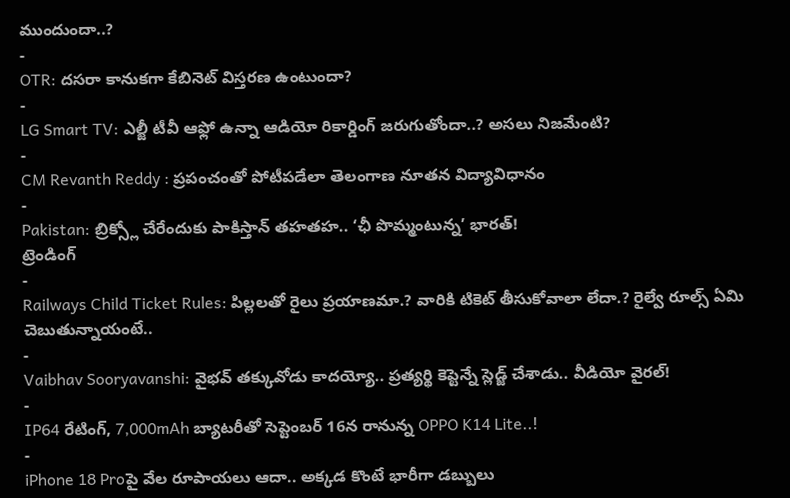ముందుందా..?
-
OTR: దసరా కానుకగా కేబినెట్ విస్తరణ ఉంటుందా?
-
LG Smart TV: ఎల్జీ టీవీ ఆఫ్లో ఉన్నా ఆడియో రికార్డింగ్ జరుగుతోందా..? అసలు నిజమేంటి?
-
CM Revanth Reddy : ప్రపంచంతో పోటీపడేలా తెలంగాణ నూతన విద్యావిధానం
-
Pakistan: బ్రిక్స్లో చేరేందుకు పాకిస్తాన్ తహతహ.. ‘ఛీ పొమ్మంటున్న’ భారత్!
ట్రెండింగ్
-
Railways Child Ticket Rules: పిల్లలతో రైలు ప్రయాణమా.? వారికి టికెట్ తీసుకోవాలా లేదా.? రైల్వే రూల్స్ ఏమి చెబుతున్నాయంటే..
-
Vaibhav Sooryavanshi: వైభవ్ తక్కువోడు కాదయ్యో.. ప్రత్యర్థి కెప్టెన్నే స్లెడ్జ్ చేశాడు.. వీడియో వైరల్!
-
IP64 రేటింగ్, 7,000mAh బ్యాటరీతో సెప్టెంబర్ 16న రానున్న OPPO K14 Lite..!
-
iPhone 18 Proపై వేల రూపాయలు ఆదా.. అక్కడ కొంటే భారీగా డబ్బులు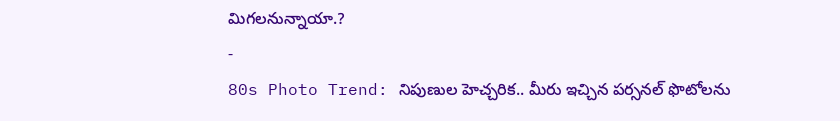మిగలనున్నాయా.?
-
80s Photo Trend: నిపుణుల హెచ్చరిక.. మీరు ఇచ్చిన పర్సనల్ ఫొటోలను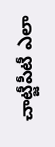చాట్జీపీటీ ఎలా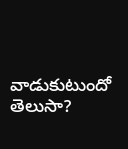వాడుకుటుందో తెలుసా?